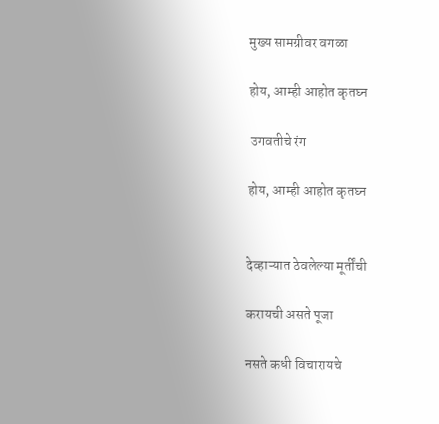मुख्य सामग्रीवर वगळा

होय, आम्ही आहोत कृतघ्न

 उगवतीचे रंग

होय, आम्ही आहोत कृतघ्न


देव्हाऱ्यात ठेवलेल्या मूर्तींची

करायची असते पूजा

नसते कधी विचारायचे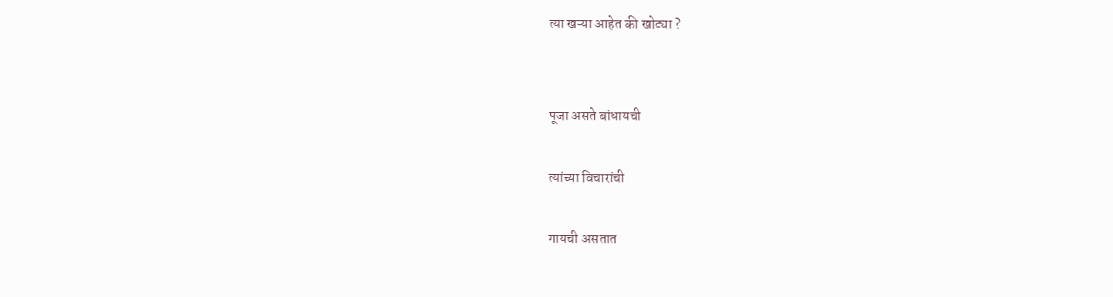त्या खऱ्या आहेत की खोट्या ?


पूजा असते बांधायची

त्यांच्या विचारांची

गायची असतात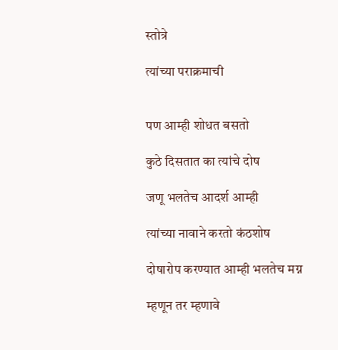स्तोत्रे

त्यांच्या पराक्रमाची


पण आम्ही शोधत बसतो

कुठे दिसतात का त्यांचे दोष

जणू भलतेच आदर्श आम्ही

त्यांच्या नावाने करतो कंठशोष

दोषारोप करण्यात आम्ही भलतेच मग्न

म्हणून तर म्हणावे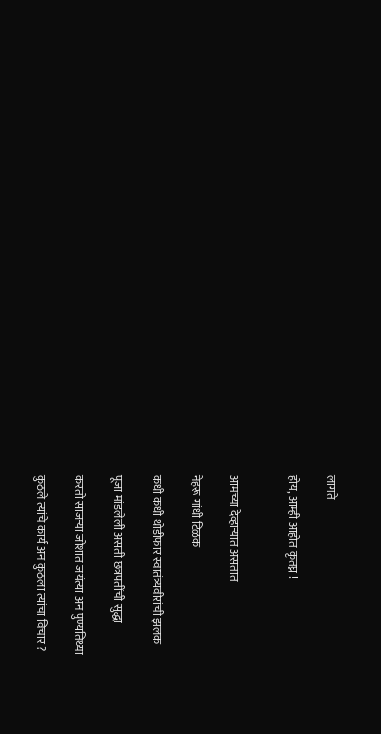लागते

होय, आम्ही आहोत कृतघ्न !


आमच्या देव्हाऱ्यात असतात

नेहरू गांधी टिळक

कधी कधी थोडीफार स्वातंत्र्यवीरांची झलक

पूजा मांडलेली असती छत्रपतींची सुद्धा

करतो साजऱ्या जोशात जयंत्या अन पुण्यतिथ्या

कुठले त्यांचे कार्य अन कुठला त्यांचा विचार ?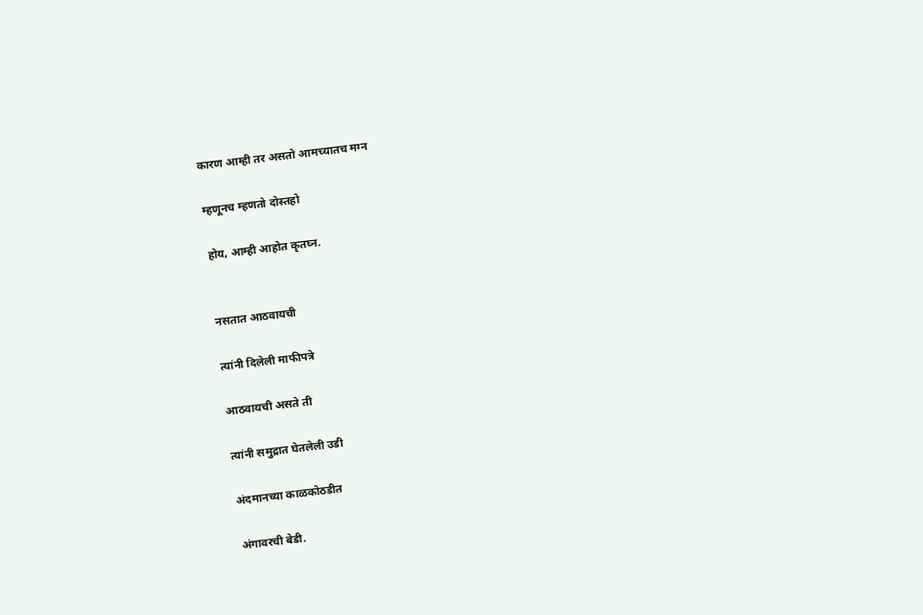कारण आम्ही तर असतो आमच्यातच मग्न

म्हणूनच म्हणतो दोस्तहो

होय, आम्ही आहोत कृतघ्न.


नसतात आठवायची

त्यांनी दिलेली माफीपत्रे

आठवायची असते ती

त्यांनी समुद्रात घेतलेली उडी

अंदमानच्या काळकोठडीत

अंगावरची बेडी.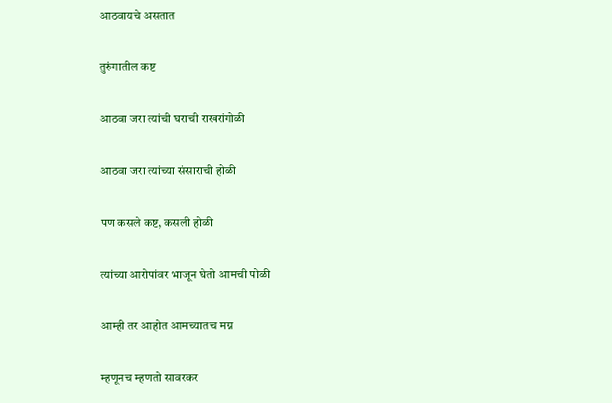आठवायचे असतात

तुरुंगातील कष्ट

आठवा जरा त्यांची घराची राखरांगोळी

आठवा जरा त्यांच्या संसाराची होळी

पण कसले कष्ट, कसली होळी

त्यांच्या आरोपांवर भाजून घेतो आमची पोळी

आम्ही तर आहोत आमच्यातच मग्न

म्हणूनच म्हणतो सावरकर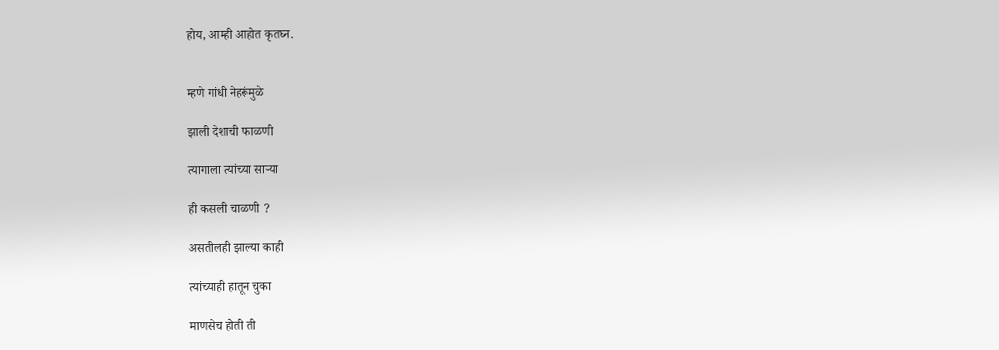होय, आम्ही आहोत कृतघ्न.


म्हणे गांधी नेहरूंमुळे

झाली देशाची फाळणी

त्यागाला त्यांच्या साऱ्या

ही कसली चाळणी ?

असतीलही झाल्या काही

त्यांच्याही हातून चुका

माणसेच होती ती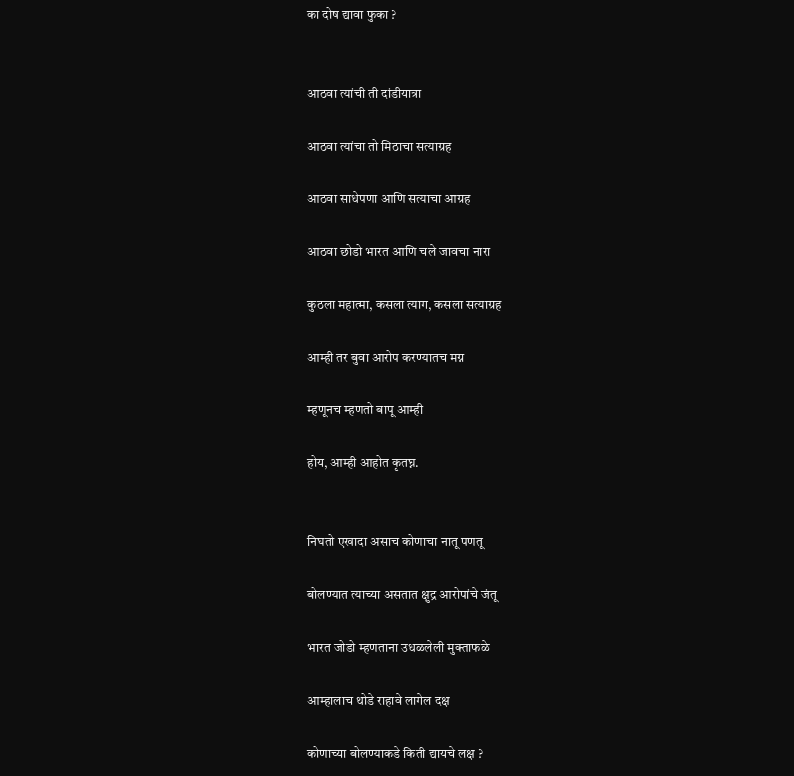का दोष द्यावा फुका ?


आठवा त्यांची ती दांडीयात्रा

आठवा त्यांचा तो मिठाचा सत्याग्रह

आठवा साधेपणा आणि सत्याचा आग्रह

आठवा छोडो भारत आणि चले जावचा नारा

कुठला महात्मा, कसला त्याग, कसला सत्याग्रह

आम्ही तर बुवा आरोप करण्यातच मग्न

म्हणूनच म्हणतो बापू आम्ही

होय, आम्ही आहोत कृतघ्न.


निघतो एखादा असाच कोणाचा नातू पणतू

बोलण्यात त्याच्या असतात क्षुद्र आरोपांचे जंतू

भारत जोडो म्हणताना उधळलेली मुक्ताफळे

आम्हालाच थोडे राहावे लागेल दक्ष

कोणाच्या बोलण्याकडे किती द्यायचे लक्ष ?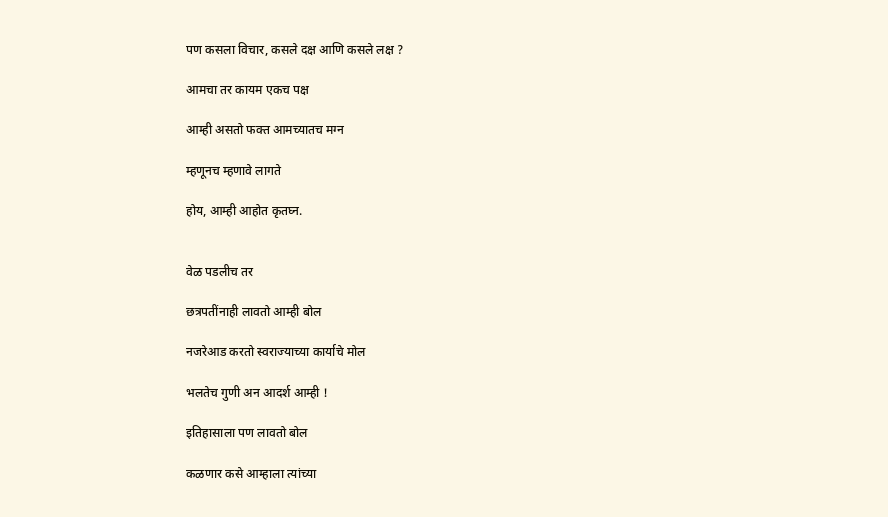पण कसला विचार, कसले दक्ष आणि कसले लक्ष ?

आमचा तर कायम एकच पक्ष

आम्ही असतो फक्त आमच्यातच मग्न

म्हणूनच म्हणावे लागते

होय, आम्ही आहोत कृतघ्न.


वेळ पडलीच तर

छत्रपतींनाही लावतो आम्ही बोल

नजरेआड करतो स्वराज्याच्या कार्याचे मोल

भलतेच गुणी अन आदर्श आम्ही !

इतिहासाला पण लावतो बोल

कळणार कसे आम्हाला त्यांच्या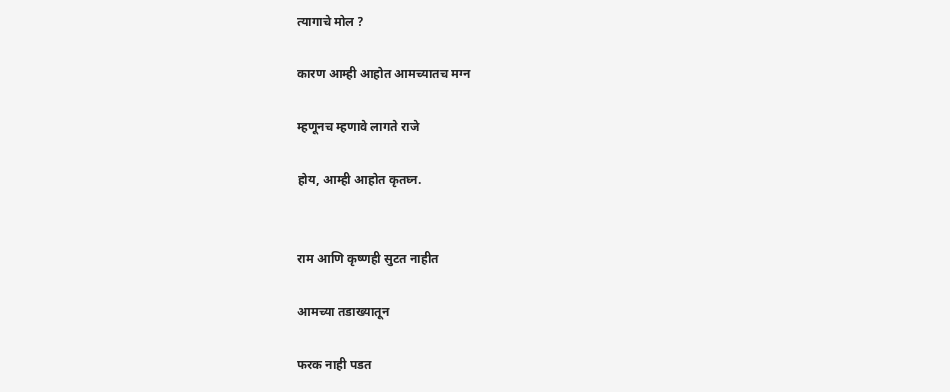त्यागाचे मोल ?

कारण आम्ही आहोत आमच्यातच मग्न

म्हणूनच म्हणावे लागते राजे

होय, आम्ही आहोत कृतघ्न.


राम आणि कृष्णही सुटत नाहीत

आमच्या तडाख्यातून

फरक नाही पडत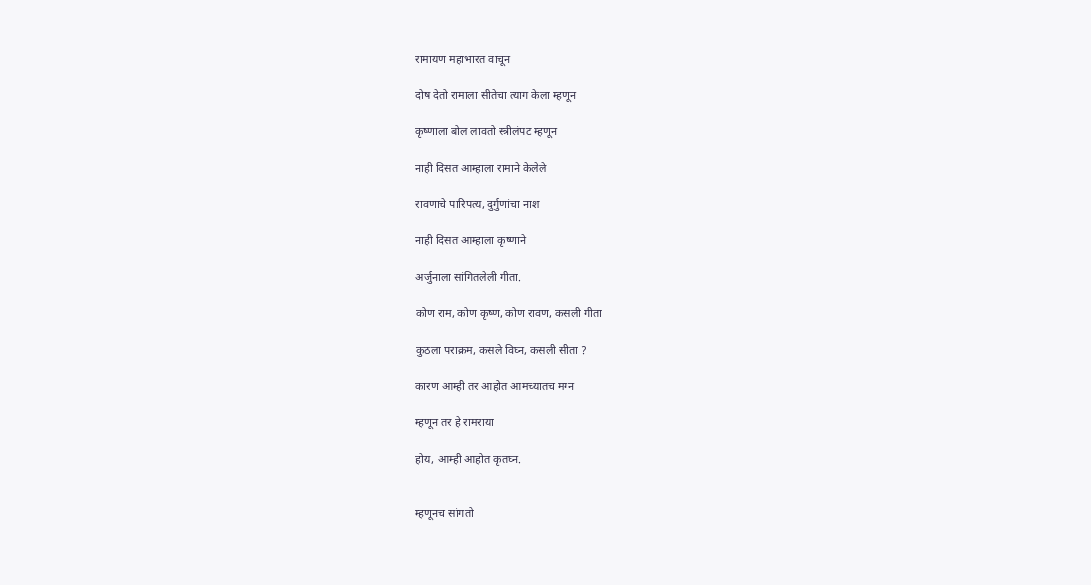रामायण महाभारत वाचून

दोष देतो रामाला सीतेचा त्याग केला म्हणून

कृष्णाला बोल लावतो स्त्रीलंपट म्हणून

नाही दिसत आम्हाला रामाने केलेले

रावणाचे पारिपत्य, दुर्गुणांचा नाश

नाही दिसत आम्हाला कृष्णाने

अर्जुनाला सांगितलेली गीता.

कोण राम, कोण कृष्ण, कोण रावण, कसली गीता

कुठला पराक्रम, कसले विघ्न, कसली सीता ?

कारण आम्ही तर आहोत आमच्यातच मग्न

म्हणून तर हे रामराया

होय, आम्ही आहोत कृतघ्न.


म्हणूनच सांगतो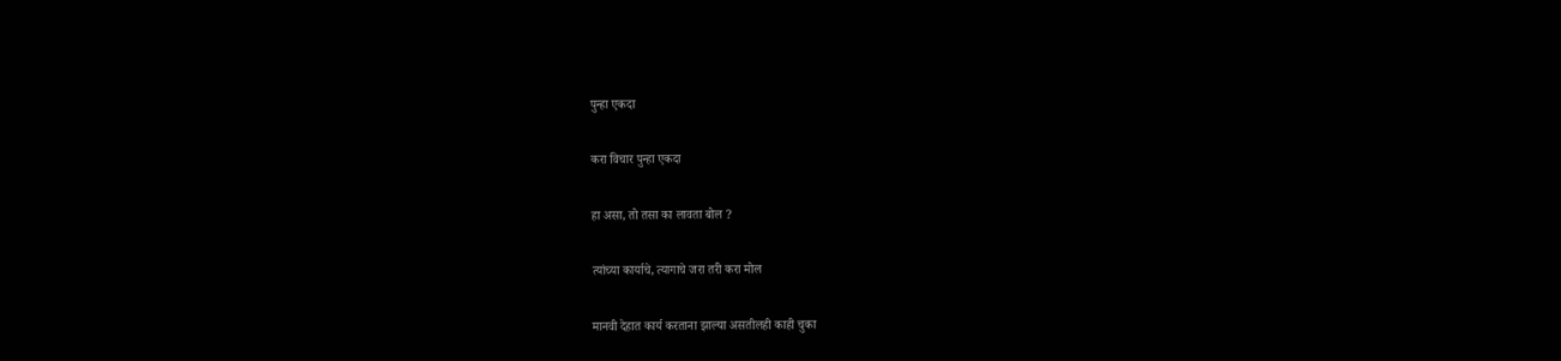पुन्हा एकदा

करा विचार पुन्हा एकदा

हा असा, तो तसा का लावता बोल ?

त्यांच्या कार्याचे, त्यागाचे जरा तरी करा मोल

मानवी देहात कार्य करताना झाल्या असतीलही काही चुका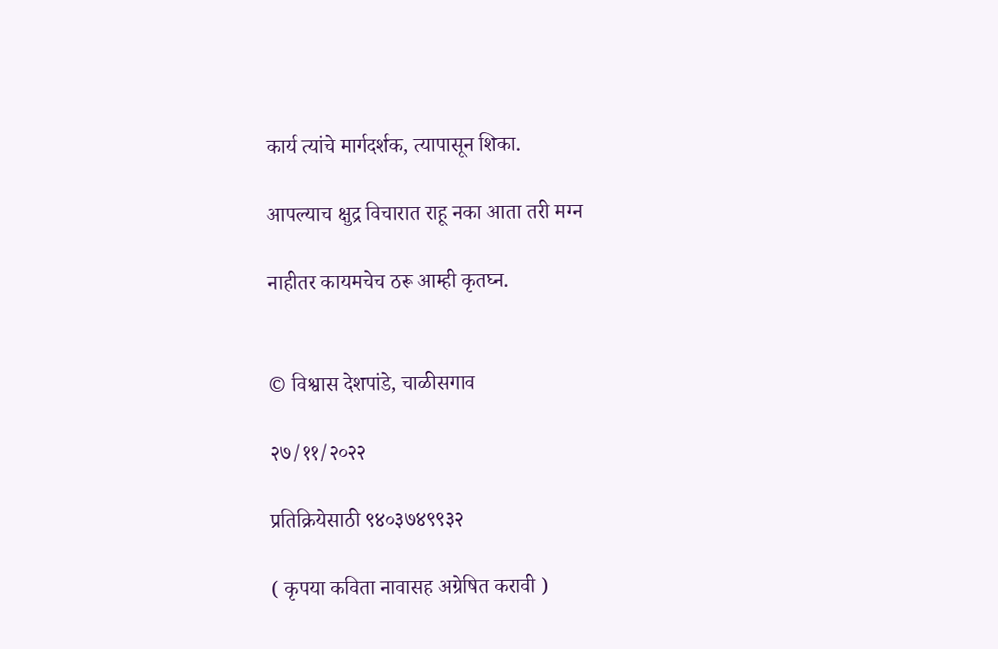कार्य त्यांचे मार्गदर्शक, त्यापासून शिका.

आपल्याच क्षुद्र विचारात राहू नका आता तरी मग्न

नाहीतर कायमचेच ठरू आम्ही कृतघ्न.


© विश्वास देशपांडे, चाळीसगाव

२७/११/२०२२

प्रतिक्रियेसाठी ९४०३७४९९३२

( कृपया कविता नावासह अग्रेषित करावी )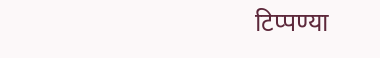टिप्पण्या